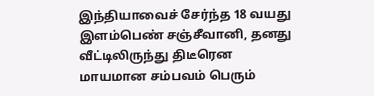இந்தியாவைச் சேர்ந்த 18 வயது இளம்பெண் சஞ்சீவானி, தனது வீட்டிலிருந்து திடீரென மாயமான சம்பவம் பெரும்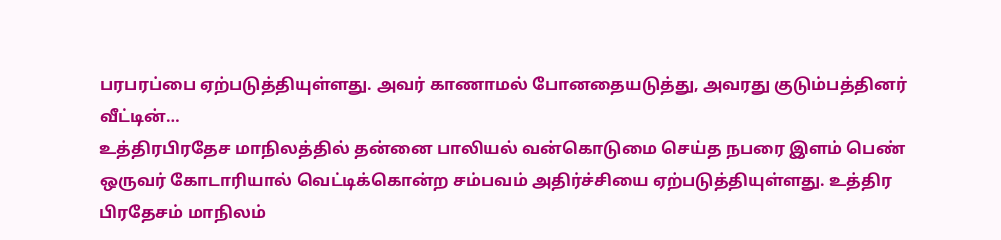பரபரப்பை ஏற்படுத்தியுள்ளது. அவர் காணாமல் போனதையடுத்து, அவரது குடும்பத்தினர் வீட்டின்…
உத்திரபிரதேச மாநிலத்தில் தன்னை பாலியல் வன்கொடுமை செய்த நபரை இளம் பெண் ஒருவர் கோடாரியால் வெட்டிக்கொன்ற சம்பவம் அதிர்ச்சியை ஏற்படுத்தியுள்ளது. உத்திர பிரதேசம் மாநிலம்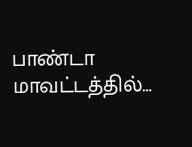பாண்டா மாவட்டத்தில்…